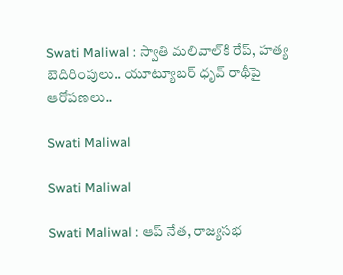Swati Maliwal : స్వాతి మలివాల్‌కి రేప్, హత్య బెదిరింపులు.. యూట్యూబర్ ధృవ్ రాథీపై ఆరోపణలు..

Swati Maliwal

Swati Maliwal

Swati Maliwal : ఆప్ నేత, రాజ్యసభ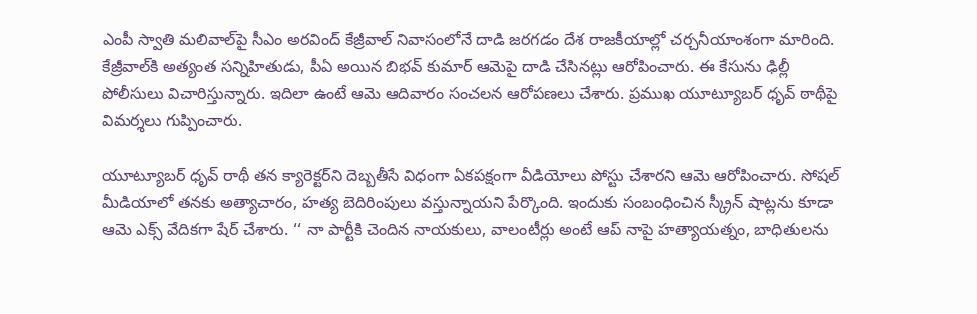ఎంపీ స్వాతి మలివాల్‌పై సీఎం అరవింద్ కేజ్రీవాల్ నివాసంలోనే దాడి జరగడం దేశ రాజకీయాల్లో చర్చనీయాంశంగా మారింది. కేజ్రీవాల్‌కి అత్యంత సన్నిహితుడు, పీఏ అయిన బిభవ్ కుమార్ ఆమెపై దాడి చేసినట్లు ఆరోపించారు. ఈ కేసును ఢిల్లీ పోలీసులు విచారిస్తున్నారు. ఇదిలా ఉంటే ఆమె ఆదివారం సంచలన ఆరోపణలు చేశారు. ప్రముఖ యూట్యూబర్ ధృవ్ ఠాథీపై విమర్శలు గుప్పించారు.

యూట్యూబర్ ధృవ్ రాథీ తన క్యారెక్టర్‌ని దెబ్బతీసే విధంగా ఏకపక్షంగా వీడియోలు పోస్టు చేశారని ఆమె ఆరోపించారు. సోషల్ మీడియాలో తనకు అత్యాచారం, హత్య బెదిరింపులు వస్తున్నాయని పేర్కొంది. ఇందుకు సంబంధించిన స్క్రీన్ షాట్లను కూడా ఆమె ఎక్స్ వేదికగా షేర్ చేశారు. ‘‘ నా పార్టీకి చెందిన నాయకులు, వాలంటీర్లు అంటే ఆప్ నాపై హత్యాయత్నం, బాధితులను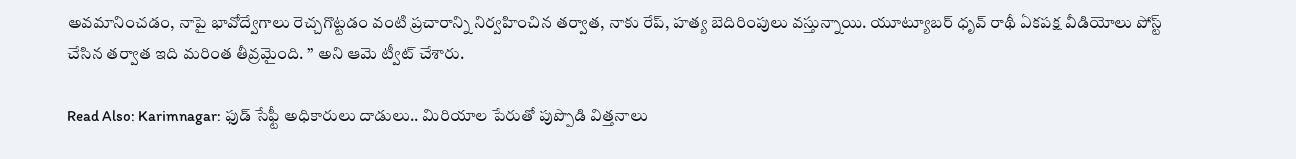అవమానించడం, నాపై భావోద్వేగాలు రెచ్చగొట్టడం వంటి ప్రచారాన్ని నిర్వహించిన తర్వాత, నాకు రేప్, హత్య బెదిరింపులు వస్తున్నాయి. యూట్యూబర్ ధృవ్ రాథీ ఏకపక్ష వీడియోలు పోస్ట్ చేసిన తర్వాత ఇది మరింత తీవ్రమైంది. ’’ అని ఆమె ట్వీట్ చేశారు.

Read Also: Karimnagar: ఫుడ్‌ సేఫ్టీ అధికారులు దాడులు.. మిరియాల పేరుతో పుప్పొడి విత్తనాలు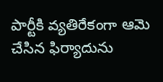పార్టీకి వ్యతిరేకంగా ఆమె చేసిన ఫిర్యాదును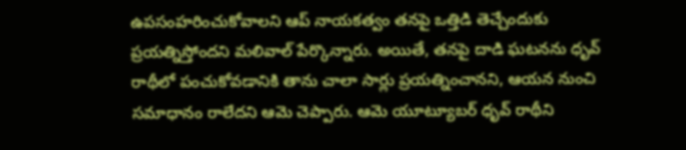ఉపసంహరించుకోవాలని ఆప్ నాయకత్వం తనపై ఒత్తిడి తెచ్చేందుకు ప్రయత్నిస్తోందని మలివాల్ పేర్కొన్నారు. అయితే, తనపై దాడి ఘటనను ధృవ్ రాథీలో పంచుకోవడానికి తాను చాలా సార్లు ప్రయత్నించానని, ఆయన నుంచి సమాధానం రాలేదని ఆమె చెప్పారు. ఆమె యూట్యూబర్ ధృవ్ రాథీని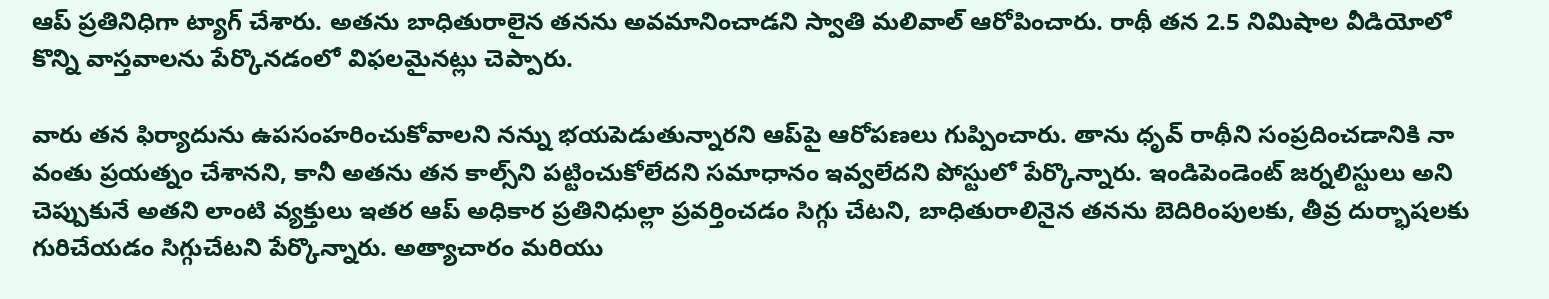ఆప్ ప్రతినిధిగా ట్యాగ్ చేశారు. అతను బాధితురాలైన తనను అవమానించాడని స్వాతి మలివాల్ ఆరోపించారు. రాథీ తన 2.5 నిమిషాల వీడియోలో కొన్ని వాస్తవాలను పేర్కొనడంలో విఫలమైనట్లు చెప్పారు.

వారు తన ఫిర్యాదును ఉపసంహరించుకోవాలని నన్ను భయపెడుతున్నారని ఆప్‌పై ఆరోపణలు గుప్పించారు. తాను ధృవ్ రాథీని సంప్రదించడానికి నా వంతు ప్రయత్నం చేశానని, కానీ అతను తన కాల్స్‌ని పట్టించుకోలేదని సమాధానం ఇవ్వలేదని పోస్టులో పేర్కొన్నారు. ఇండిపెండెంట్ జర్నలిస్టులు అని చెప్పుకునే అతని లాంటి వ్యక్తులు ఇతర ఆప్ అధికార ప్రతినిధుల్లా ప్రవర్తించడం సిగ్గు చేటని, బాధితురాలినైన తనను బెదిరింపులకు, తీవ్ర దుర్భాషలకు గురిచేయడం సిగ్గుచేటని పేర్కొన్నారు. అత్యాచారం మరియు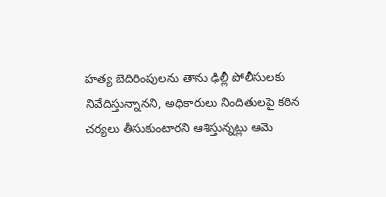హత్య బెదిరింపులను తాను ఢిల్లీ పోలీసులకు నివేదిస్తున్నానని, అధికారులు నిందితులపై కఠిన చర్యలు తీసుకుంటారని ఆశిస్తున్నట్లు ఆమె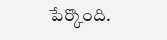పేర్కొంది.